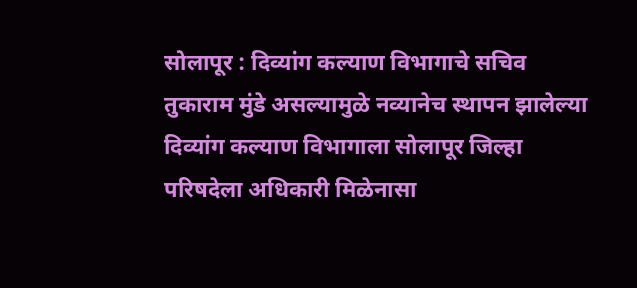सोलापूर : दिव्यांग कल्याण विभागाचे सचिव तुकाराम मुंडे असल्यामुळे नव्यानेच स्थापन झालेल्या दिव्यांग कल्याण विभागाला सोलापूर जिल्हा परिषदेला अधिकारी मिळेनासा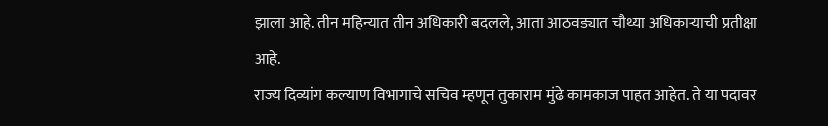झाला आहे. तीन महिन्यात तीन अधिकारी बदलले, आता आठवड्यात चौथ्या अधिकाऱ्याची प्रतीक्षा आहे.
राज्य दिव्यांग कल्याण विभागाचे सचिव म्हणून तुकाराम मुंढे कामकाज पाहत आहेत. ते या पदावर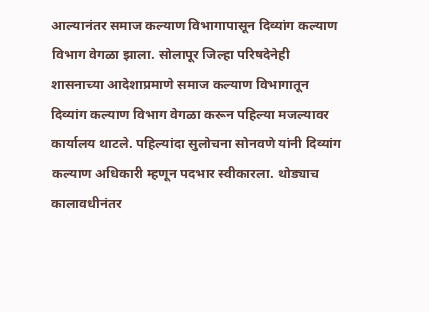आल्यानंतर समाज कल्याण विभागापासून दिव्यांग कल्याण विभाग वेगळा झाला. सोलापूर जिल्हा परिषदेनेही शासनाच्या आदेशाप्रमाणे समाज कल्याण विभागातून दिव्यांग कल्याण विभाग वेगळा करून पहिल्या मजल्यावर कार्यालय थाटले. पहिल्यांदा सुलोचना सोनवणे यांनी दिव्यांग कल्याण अधिकारी म्हणून पदभार स्वीकारला. थोड्याच कालावधीनंतर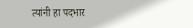त्यांनी हा पदभार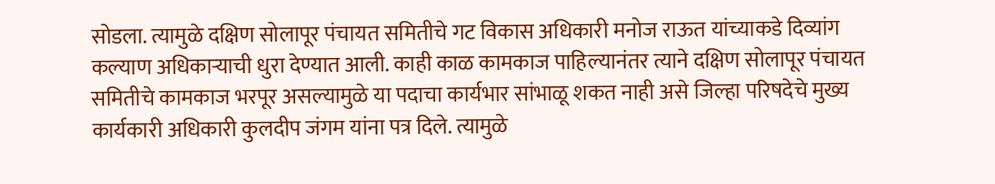सोडला. त्यामुळे दक्षिण सोलापूर पंचायत समितीचे गट विकास अधिकारी मनोज राऊत यांच्याकडे दिव्यांग कल्याण अधिकाऱ्याची धुरा देण्यात आली. काही काळ कामकाज पाहिल्यानंतर त्याने दक्षिण सोलापूर पंचायत समितीचे कामकाज भरपूर असल्यामुळे या पदाचा कार्यभार सांभाळू शकत नाही असे जिल्हा परिषदेचे मुख्य कार्यकारी अधिकारी कुलदीप जंगम यांना पत्र दिले. त्यामुळे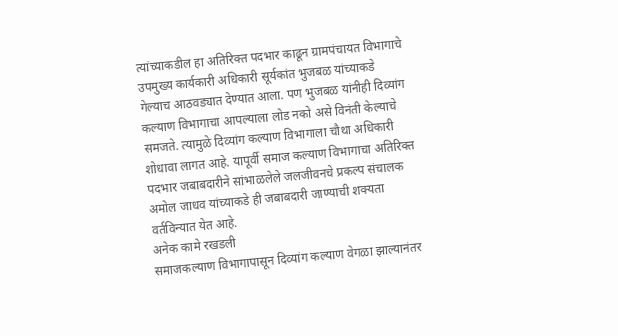त्यांच्याकडील हा अतिरिक्त पदभार काढून ग्रामपंचायत विभागाचे उपमुख्य कार्यकारी अधिकारी सूर्यकांत भुजबळ यांच्याकडे गेल्याच आठवड्यात देण्यात आला. पण भुजबळ यांनीही दिव्यांग कल्याण विभागाचा आपल्याला लोड नको असे विनंती केल्याचे समजते. त्यामुळे दिव्यांग कल्याण विभागाला चौथा अधिकारी शोधावा लागत आहे. यापूर्वी समाज कल्याण विभागाचा अतिरिक्त पदभार जबाबदारीने सांभाळलेले जलजीवनचे प्रकल्प संचालक अमोल जाधव यांच्याकडे ही जबाबदारी जाण्याची शक्यता वर्तविन्यात येत आहे.
अनेक कामे रखडली
समाजकल्याण विभागापासून दिव्यांग कल्याण वेगळा झाल्यानंतर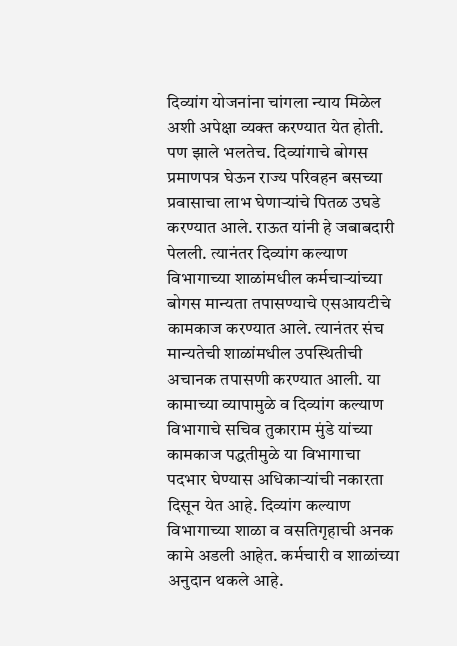दिव्यांग योजनांना चांगला न्याय मिळेल अशी अपेक्षा व्यक्त करण्यात येत होती. पण झाले भलतेच. दिव्यांगाचे बोगस प्रमाणपत्र घेऊन राज्य परिवहन बसच्या प्रवासाचा लाभ घेणाऱ्यांचे पितळ उघडे करण्यात आले. राऊत यांनी हे जबाबदारी पेलली. त्यानंतर दिव्यांग कल्याण विभागाच्या शाळांमधील कर्मचाऱ्यांच्या बोगस मान्यता तपासण्याचे एसआयटीचे कामकाज करण्यात आले. त्यानंतर संच मान्यतेची शाळांमधील उपस्थितीची अचानक तपासणी करण्यात आली. या कामाच्या व्यापामुळे व दिव्यांग कल्याण विभागाचे सचिव तुकाराम मुंडे यांच्या कामकाज पद्धतीमुळे या विभागाचा पदभार घेण्यास अधिकाऱ्यांची नकारता दिसून येत आहे. दिव्यांग कल्याण विभागाच्या शाळा व वसतिगृहाची अनक कामे अडली आहेत. कर्मचारी व शाळांच्या अनुदान थकले आहे.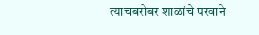त्याचबरोबर शाळांचे परवाने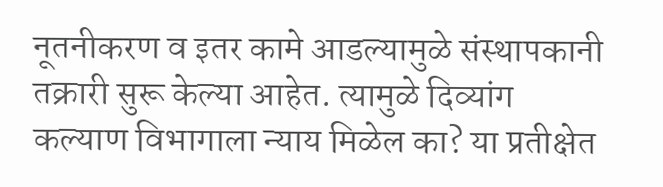नूतनीकरण व इतर कामे आडल्यामुळे संस्थापकानी तक्रारी सुरू केल्या आहेत. त्यामुळे दिव्यांग कल्याण विभागाला न्याय मिळेल का? या प्रतीक्षेत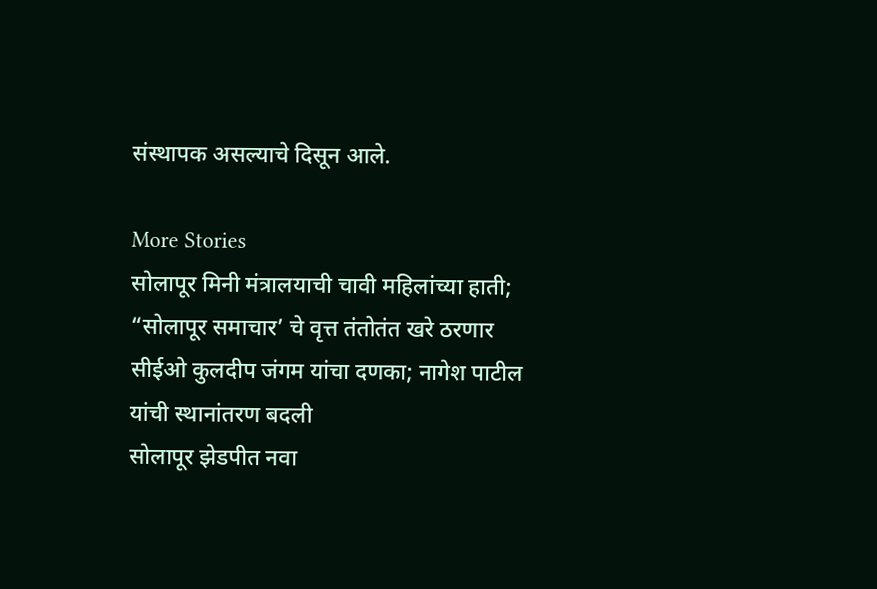संस्थापक असल्याचे दिसून आले.

More Stories
सोलापूर मिनी मंत्रालयाची चावी महिलांच्या हाती; “सोलापूर समाचार’ चे वृत्त तंतोतंत खरे ठरणार
सीईओ कुलदीप जंगम यांचा दणका; नागेश पाटील यांची स्थानांतरण बदली
सोलापूर झेडपीत नवा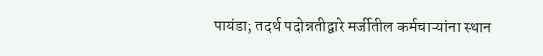पायंडा; तदर्थ पदोन्नतीद्वारे मर्जीतील कर्मचाऱ्यांना स्थान